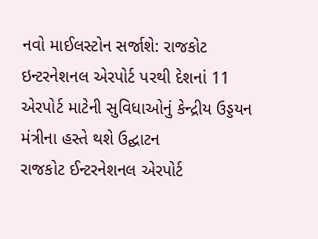નવો માઈલસ્ટોન સર્જાશે: રાજકોટ ઇન્ટરનેશનલ એરપોર્ટ પરથી દેશનાં 11 એરપોર્ટ માટેની સુવિધાઓનું કેન્દ્રીય ઉડ્ડયન મંત્રીના હસ્તે થશે ઉદ્ઘાટન
રાજકોટ ઈન્ટરનેશનલ એરપોર્ટ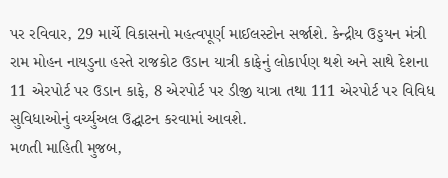પર રવિવાર, 29 માર્ચે વિકાસનો મહત્વપૂર્ણ માઈલસ્ટોન સર્જાશે. કેન્દ્રીય ઉડ્ડયન મંત્રી રામ મોહન નાયડુના હસ્તે રાજકોટ ઉડાન યાત્રી કાફેનું લોકાર્પણ થશે અને સાથે દેશના 11 એરપોર્ટ પર ઉડાન કાફે, 8 એરપોર્ટ પર ડીજી યાત્રા તથા 111 એરપોર્ટ પર વિવિધ સુવિધાઓનું વર્ચ્યુઅલ ઉદ્ઘાટન કરવામાં આવશે.
મળતી માહિતી મુજબ,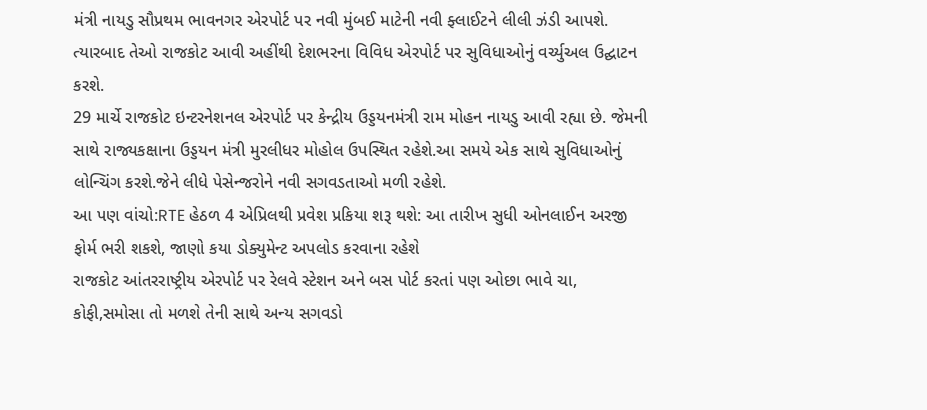મંત્રી નાયડુ સૌપ્રથમ ભાવનગર એરપોર્ટ પર નવી મુંબઈ માટેની નવી ફ્લાઈટને લીલી ઝંડી આપશે. ત્યારબાદ તેઓ રાજકોટ આવી અહીંથી દેશભરના વિવિધ એરપોર્ટ પર સુવિધાઓનું વર્ચ્યુઅલ ઉદ્ઘાટન કરશે.
29 માર્ચે રાજકોટ ઇન્ટરનેશનલ એરપોર્ટ પર કેન્દ્રીય ઉડ્ડયનમંત્રી રામ મોહન નાયડુ આવી રહ્યા છે. જેમની સાથે રાજ્યકક્ષાના ઉડ્ડયન મંત્રી મુરલીધર મોહોલ ઉપસ્થિત રહેશે.આ સમયે એક સાથે સુવિધાઓનું લોન્ચિંગ કરશે.જેને લીધે પેસેન્જરોને નવી સગવડતાઓ મળી રહેશે.
આ પણ વાંચો:RTE હેઠળ 4 એપ્રિલથી પ્રવેશ પ્રકિયા શરૂ થશે: આ તારીખ સુધી ઓનલાઈન અરજી ફોર્મ ભરી શકશે, જાણો કયા ડોક્યુમેન્ટ અપલોડ કરવાના રહેશે
રાજકોટ આંતરરાષ્ટ્રીય એરપોર્ટ પર રેલવે સ્ટેશન અને બસ પોર્ટ કરતાં પણ ઓછા ભાવે ચા, કોફી,સમોસા તો મળશે તેની સાથે અન્ય સગવડો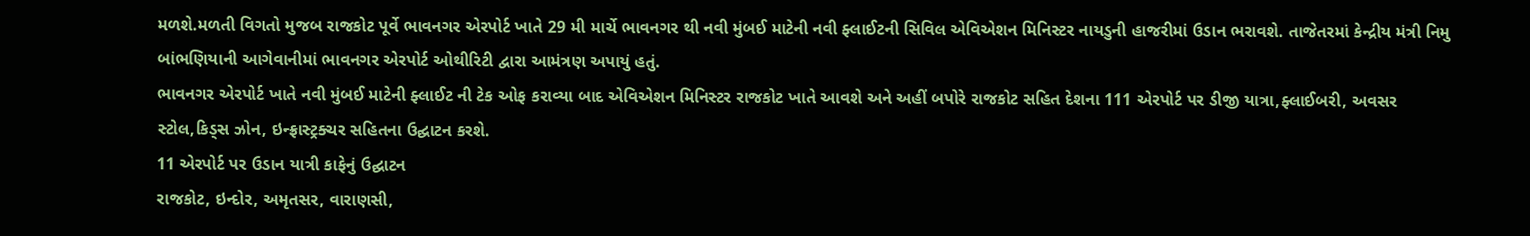મળશે.મળતી વિગતો મુજબ રાજકોટ પૂર્વે ભાવનગર એરપોર્ટ ખાતે 29 મી માર્ચે ભાવનગર થી નવી મુંબઈ માટેની નવી ફ્લાઈટની સિવિલ એવિએશન મિનિસ્ટર નાયડુની હાજરીમાં ઉડાન ભરાવશે. તાજેતરમાં કેન્દ્રીય મંત્રી નિમુ બાંભણિયાની આગેવાનીમાં ભાવનગર એરપોર્ટ ઓથીરિટી દ્વારા આમંત્રણ અપાયું હતું.
ભાવનગર એરપોર્ટ ખાતે નવી મુંબઈ માટેની ફ્લાઈટ ની ટેક ઓફ કરાવ્યા બાદ એવિએશન મિનિસ્ટર રાજકોટ ખાતે આવશે અને અહીં બપોરે રાજકોટ સહિત દેશના 111 એરપોર્ટ પર ડીજી યાત્રા,ફ્લાઈબરી, અવસર સ્ટોલ,કિડ્સ ઝોન, ઇન્ફ્રાસ્ટ્રક્ચર સહિતના ઉદ્ઘાટન કરશે.
11 એરપોર્ટ પર ઉડાન યાત્રી કાફેનું ઉદ્ઘાટન
રાજકોટ, ઇન્દોર, અમૃતસર, વારાણસી,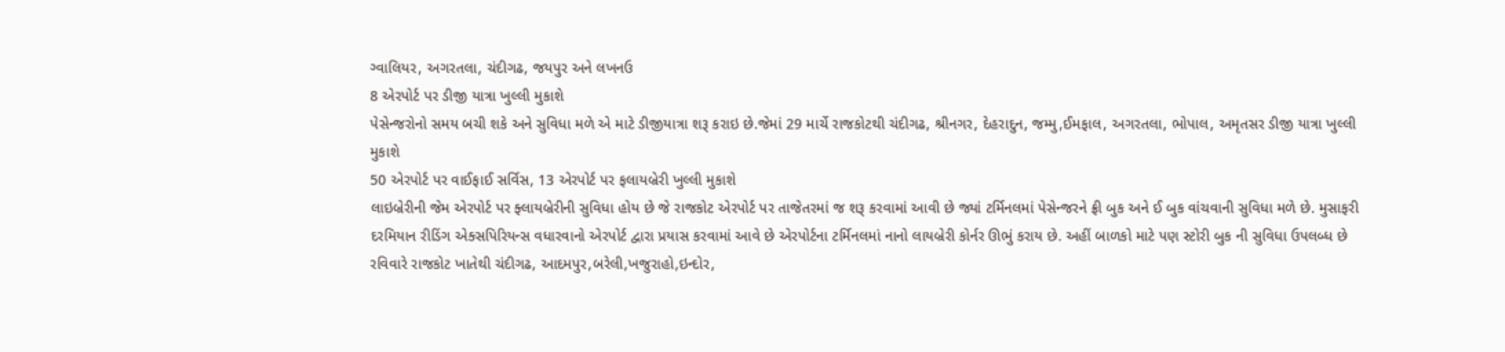ગ્વાલિયર, અગરતલા, ચંદીગઢ, જયપુર અને લખનઉ
8 એરપોર્ટ પર ડીજી યાત્રા ખુલ્લી મુકાશે
પેસેન્જરોનો સમય બચી શકે અને સુવિધા મળે એ માટે ડીજીયાત્રા શરૂ કરાઇ છે.જેમાં 29 માર્ચે રાજકોટથી ચંદીગઢ, શ્રીનગર, દેહરાદુન, જમ્મુ,ઈમફાલ, અગરતલા, ભોપાલ, અમૃતસર ડીજી યાત્રા ખુલ્લી મુકાશે
50 એરપોર્ટ પર વાઈફાઈ સર્વિસ, 13 એરપોર્ટ પર ફલાયબ્રેરી ખુલ્લી મુકાશે
લાઇબ્રેરીની જેમ એરપોર્ટ પર ફ્લાયબ્રેરીની સુવિધા હોય છે જે રાજકોટ એરપોર્ટ પર તાજેતરમાં જ શરૂ કરવામાં આવી છે જ્યાં ટર્મિનલમાં પેસેન્જરને ફ્રી બુક અને ઈ બુક વાંચવાની સુવિધા મળે છે. મુસાફરી દરમિયાન રીડિંગ એક્સપિરિયન્સ વધારવાનો એરપોર્ટ દ્વારા પ્રયાસ કરવામાં આવે છે એરપોર્ટના ટર્મિનલમાં નાનો લાયબ્રેરી કોર્નર ઊભું કરાય છે. અહીં બાળકો માટે પણ સ્ટોરી બુક ની સુવિધા ઉપલબ્ધ છે રવિવારે રાજકોટ ખાતેથી ચંદીગઢ, આદમપુર,બરેલી,ખજુરાહો,ઇન્દોર,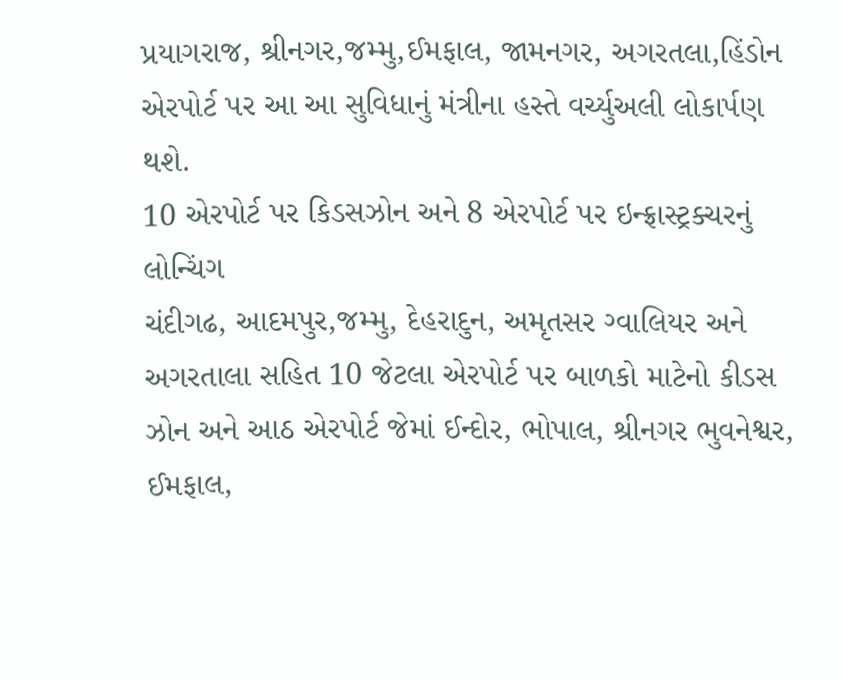પ્રયાગરાજ, શ્રીનગર,જમ્મુ,ઈમફાલ, જામનગર, અગરતલા,હિંડોન એરપોર્ટ પર આ આ સુવિધાનું મંત્રીના હસ્તે વર્ચ્યુઅલી લોકાર્પણ થશે.
10 એરપોર્ટ પર કિડસઝોન અને 8 એરપોર્ટ પર ઇન્ફ્રાસ્ટ્રક્ચરનું લોન્ચિંગ
ચંદીગઢ, આદમપુર,જમ્મુ, દેહરાદુન, અમૃતસર ગ્વાલિયર અને અગરતાલા સહિત 10 જેટલા એરપોર્ટ પર બાળકો માટેનો કીડસ ઝોન અને આઠ એરપોર્ટ જેમાં ઈન્દોર, ભોપાલ, શ્રીનગર ભુવનેશ્વર, ઈમફાલ,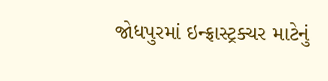જોધપુરમાં ઇન્ફ્રાસ્ટ્રક્ચર માટેનું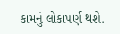કામનું લોકાપર્ણ થશે.